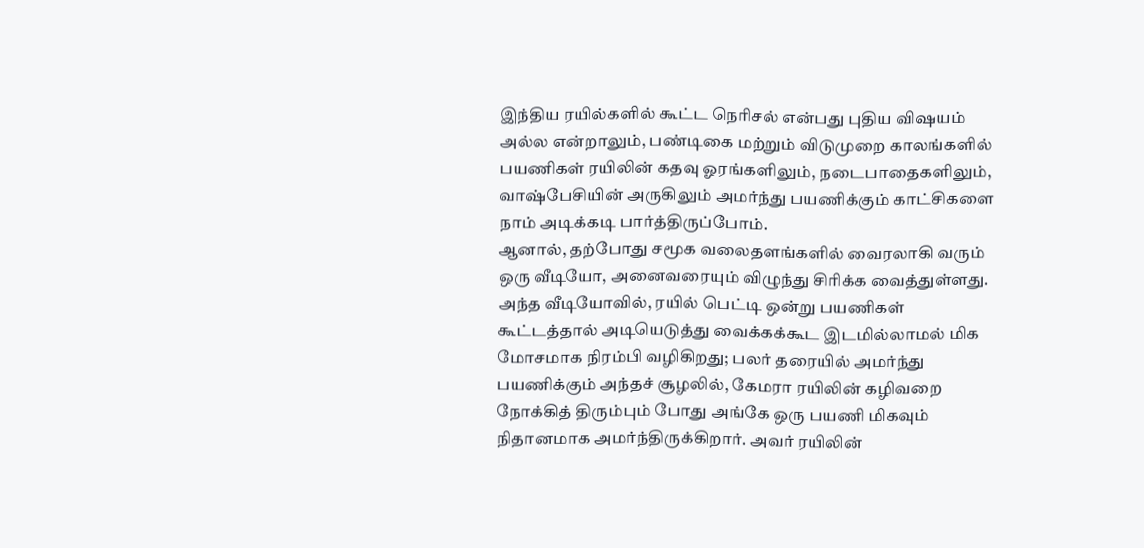இந்திய ரயில்களில் கூட்ட நெரிசல் என்பது புதிய விஷயம் அல்ல என்றாலும், பண்டிகை மற்றும் விடுமுறை காலங்களில் பயணிகள் ரயிலின் கதவு ஓரங்களிலும், நடைபாதைகளிலும், வாஷ்பேசியின் அருகிலும் அமர்ந்து பயணிக்கும் காட்சிகளை நாம் அடிக்கடி பார்த்திருப்போம்.
ஆனால், தற்போது சமூக வலைதளங்களில் வைரலாகி வரும் ஒரு வீடியோ, அனைவரையும் விழுந்து சிரிக்க வைத்துள்ளது. அந்த வீடியோவில், ரயில் பெட்டி ஒன்று பயணிகள் கூட்டத்தால் அடியெடுத்து வைக்கக்கூட இடமில்லாமல் மிக மோசமாக நிரம்பி வழிகிறது; பலர் தரையில் அமர்ந்து பயணிக்கும் அந்தச் சூழலில், கேமரா ரயிலின் கழிவறை நோக்கித் திரும்பும் போது அங்கே ஒரு பயணி மிகவும் நிதானமாக அமர்ந்திருக்கிறார். அவர் ரயிலின்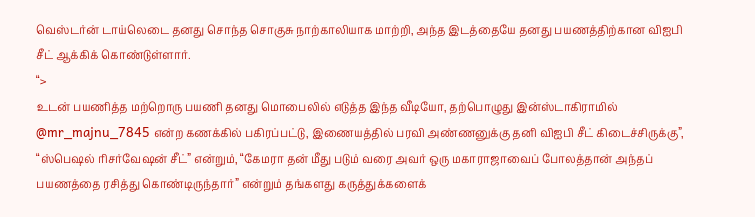வெஸ்டர்ன் டாய்லெடை தனது சொந்த சொகுசு நாற்காலியாக மாற்றி, அந்த இடத்தையே தனது பயணத்திற்கான விஐபி சீட் ஆக்கிக் கொண்டுள்ளார்.
“>
உடன் பயணித்த மற்றொரு பயணி தனது மொபைலில் எடுத்த இந்த வீடியோ, தற்பொழுது இன்ஸ்டாகிராமில் @mr_majnu_7845 என்ற கணக்கில் பகிரப்பட்டு, இணையத்தில் பரவி அண்ணனுக்கு தனி விஐபி சீட் கிடைச்சிருக்கு”, “ஸ்பெஷல் ரிசர்வேஷன் சீட்” என்றும், “கேமரா தன் மீது படும் வரை அவர் ஒரு மகாராஜாவைப் போலத்தான் அந்தப் பயணத்தை ரசித்து கொண்டிருந்தார்” என்றும் தங்களது கருத்துக்களைக்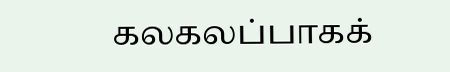கலகலப்பாகக்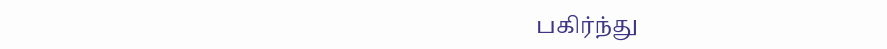பகிர்ந்து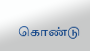கொண்டு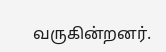வருகின்றனர்.